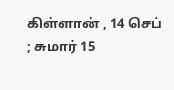கிள்ளான் , 14 செப் ; சுமார் 15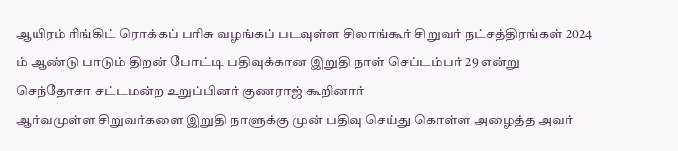ஆயிரம் ரிங்கிட் ரொக்கப் பரிசு வழங்கப் படவுள்ள சிலாங்கூர் சிறுவர் நட்சத்திரங்கள் 2024 ம் ஆண்டு பாடும் திறன் போட்டி பதிவுக்கான இறுதி நாள் செப்டம்பர் 29 என்று செந்தோசா சட்டமன்ற உறுப்பினர் குணராஜ் கூறினார்
ஆர்வமுள்ள சிறுவர்களை இறுதி நாளுக்கு முன் பதிவு செய்து கொள்ள அழைத்த அவர்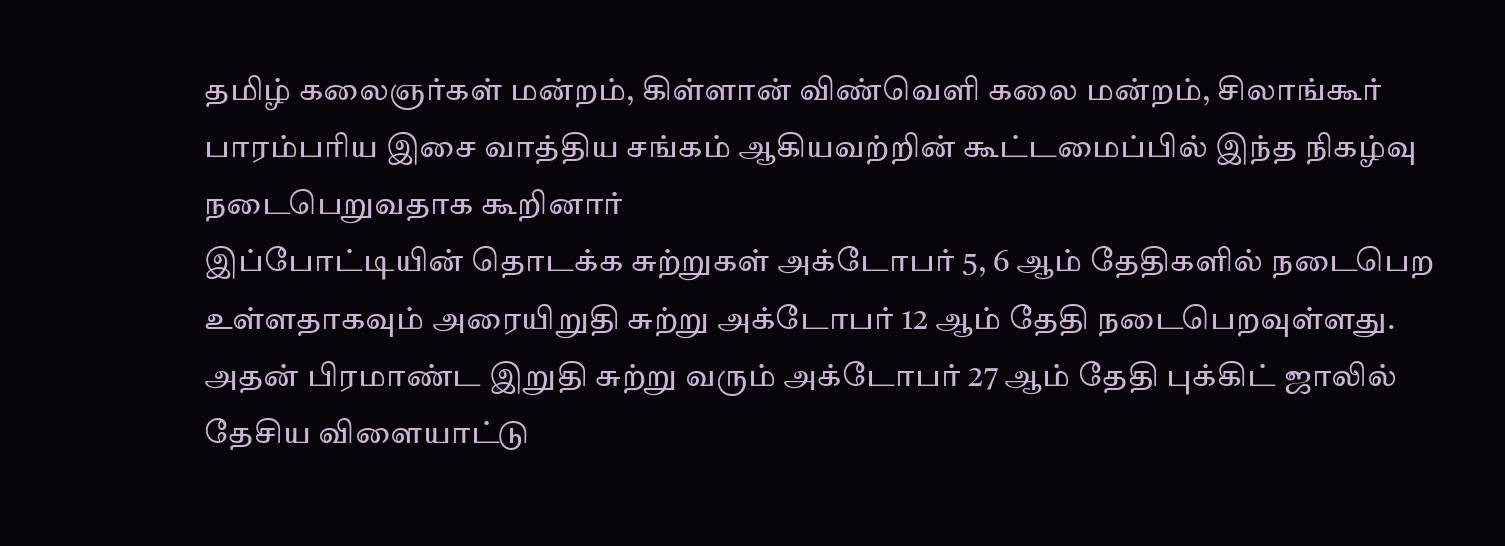தமிழ் கலைஞர்கள் மன்றம், கிள்ளான் விண்வெளி கலை மன்றம், சிலாங்கூர் பாரம்பரிய இசை வாத்திய சங்கம் ஆகியவற்றின் கூட்டமைப்பில் இந்த நிகழ்வு நடைபெறுவதாக கூறினார்
இப்போட்டியின் தொடக்க சுற்றுகள் அக்டோபர் 5, 6 ஆம் தேதிகளில் நடைபெற உள்ளதாகவும் அரையிறுதி சுற்று அக்டோபர் 12 ஆம் தேதி நடைபெறவுள்ளது. அதன் பிரமாண்ட இறுதி சுற்று வரும் அக்டோபர் 27 ஆம் தேதி புக்கிட் ஜாலில் தேசிய விளையாட்டு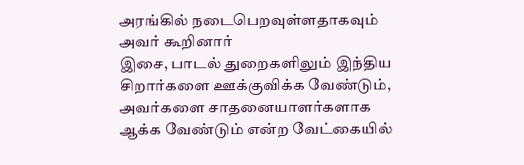அரங்கில் நடைபெறவுள்ளதாகவும் அவர் கூறினார்
இசை, பாடல் துறைகளிலும் இந்திய சிறார்களை ஊக்குவிக்க வேண்டும், அவர்களை சாதனையாளர்களாக ஆக்க வேண்டும் என்ற வேட்கையில்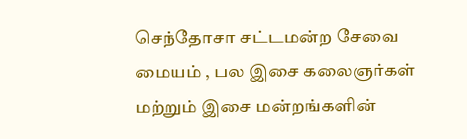செந்தோசா சட்டமன்ற சேவை மையம் , பல இசை கலைஞர்கள் மற்றும் இசை மன்றங்களின்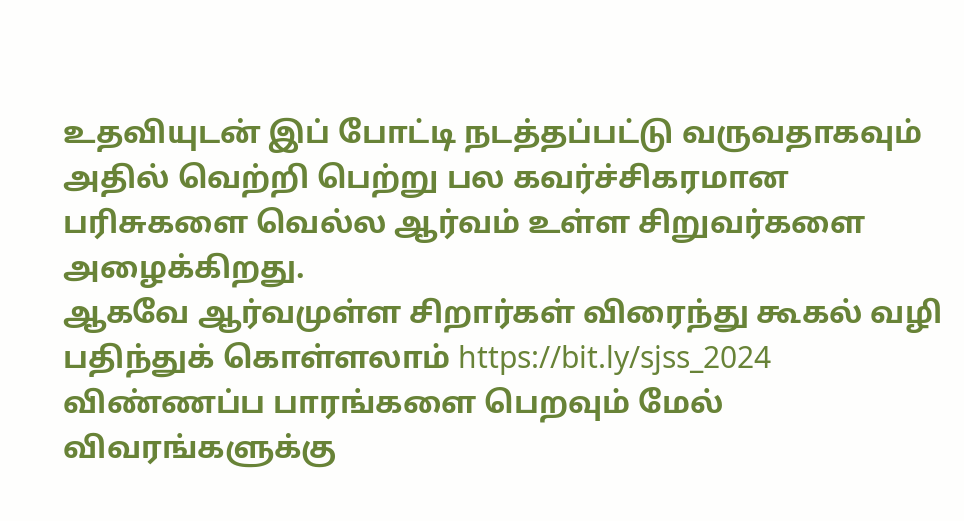உதவியுடன் இப் போட்டி நடத்தப்பட்டு வருவதாகவும் அதில் வெற்றி பெற்று பல கவர்ச்சிகரமான பரிசுகளை வெல்ல ஆர்வம் உள்ள சிறுவர்களை அழைக்கிறது.
ஆகவே ஆர்வமுள்ள சிறார்கள் விரைந்து கூகல் வழி பதிந்துக் கொள்ளலாம் https://bit.ly/sjss_2024 விண்ணப்ப பாரங்களை பெறவும் மேல் விவரங்களுக்கு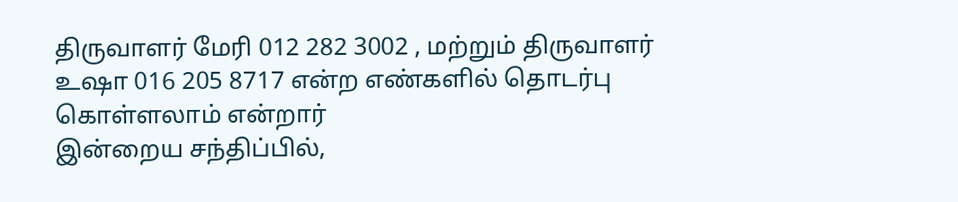திருவாளர் மேரி 012 282 3002 , மற்றும் திருவாளர் உஷா 016 205 8717 என்ற எண்களில் தொடர்பு கொள்ளலாம் என்றார்
இன்றைய சந்திப்பில்,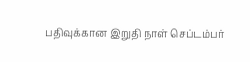பதிவுக்கான இறுதி நாள் செப்டம்பர்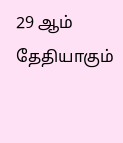29 ஆம் தேதியாகும்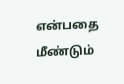என்பதை மீண்டும்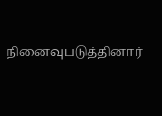நினைவுபடுத்தினார்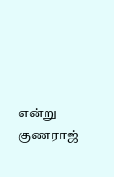என்று குணராஜ்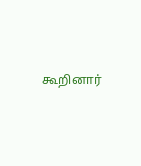கூறினார்